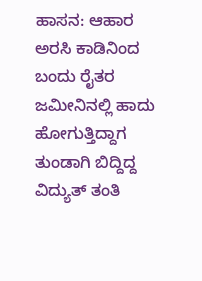ಹಾಸನ: ಆಹಾರ ಅರಸಿ ಕಾಡಿನಿಂದ ಬಂದು ರೈತರ ಜಮೀನಿನಲ್ಲಿ ಹಾದು ಹೋಗುತ್ತಿದ್ದಾಗ ತುಂಡಾಗಿ ಬಿದ್ದಿದ್ದ ವಿದ್ಯುತ್ ತಂತಿ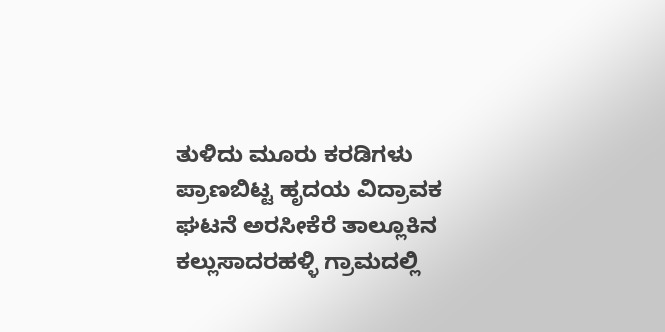ತುಳಿದು ಮೂರು ಕರಡಿಗಳು ಪ್ರಾಣಬಿಟ್ಟ ಹೃದಯ ವಿದ್ರಾವಕ ಘಟನೆ ಅರಸೀಕೆರೆ ತಾಲ್ಲೂಕಿನ ಕಲ್ಲುಸಾದರಹಳ್ಳಿ ಗ್ರಾಮದಲ್ಲಿ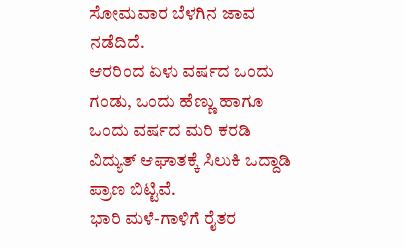ಸೋಮವಾರ ಬೆಳಗಿನ ಜಾವ ನಡೆದಿದೆ.
ಆರರಿಂದ ಏಳು ವರ್ಷದ ಒಂದು ಗಂಡು, ಒಂದು ಹೆಣ್ಣು ಹಾಗೂ ಒಂದು ವರ್ಷದ ಮರಿ ಕರಡಿ ವಿದ್ಯುತ್ ಆಘಾತಕ್ಕೆ ಸಿಲುಕಿ ಒದ್ದಾಡಿ ಪ್ರಾಣ ಬಿಟ್ಟಿವೆ.
ಭಾರಿ ಮಳೆ-ಗಾಳಿಗೆ ರೈತರ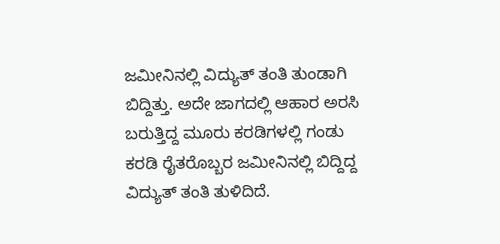ಜಮೀನಿನಲ್ಲಿ ವಿದ್ಯುತ್ ತಂತಿ ತುಂಡಾಗಿ ಬಿದ್ದಿತ್ತು. ಅದೇ ಜಾಗದಲ್ಲಿ ಆಹಾರ ಅರಸಿ ಬರುತ್ತಿದ್ದ ಮೂರು ಕರಡಿಗಳಲ್ಲಿ ಗಂಡು ಕರಡಿ ರೈತರೊಬ್ಬರ ಜಮೀನಿನಲ್ಲಿ ಬಿದ್ದಿದ್ದ ವಿದ್ಯುತ್ ತಂತಿ ತುಳಿದಿದೆ.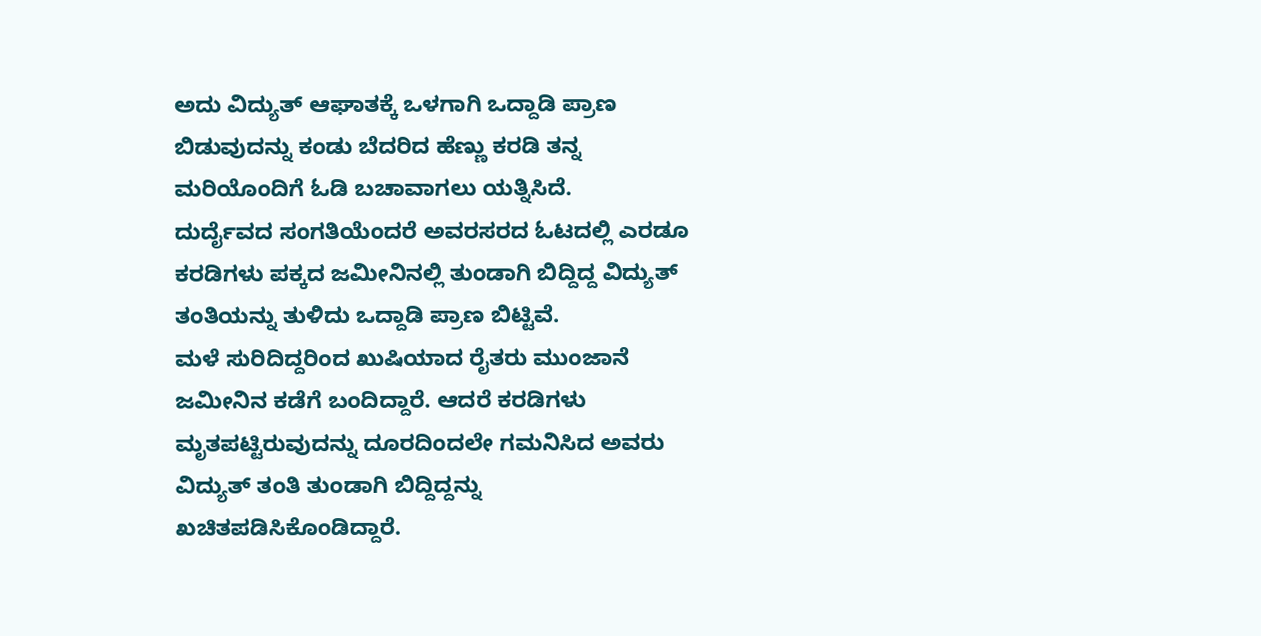ಅದು ವಿದ್ಯುತ್ ಆಘಾತಕ್ಕೆ ಒಳಗಾಗಿ ಒದ್ದಾಡಿ ಪ್ರಾಣ ಬಿಡುವುದನ್ನು ಕಂಡು ಬೆದರಿದ ಹೆಣ್ಣು ಕರಡಿ ತನ್ನ ಮರಿಯೊಂದಿಗೆ ಓಡಿ ಬಚಾವಾಗಲು ಯತ್ನಿಸಿದೆ.
ದುರ್ದೈವದ ಸಂಗತಿಯೆಂದರೆ ಅವರಸರದ ಓಟದಲ್ಲಿ ಎರಡೂ ಕರಡಿಗಳು ಪಕ್ಕದ ಜಮೀನಿನಲ್ಲಿ ತುಂಡಾಗಿ ಬಿದ್ದಿದ್ದ ವಿದ್ಯುತ್ ತಂತಿಯನ್ನು ತುಳಿದು ಒದ್ದಾಡಿ ಪ್ರಾಣ ಬಿಟ್ಟಿವೆ.
ಮಳೆ ಸುರಿದಿದ್ದರಿಂದ ಖುಷಿಯಾದ ರೈತರು ಮುಂಜಾನೆ ಜಮೀನಿನ ಕಡೆಗೆ ಬಂದಿದ್ದಾರೆ. ಆದರೆ ಕರಡಿಗಳು ಮೃತಪಟ್ಟಿರುವುದನ್ನು ದೂರದಿಂದಲೇ ಗಮನಿಸಿದ ಅವರು ವಿದ್ಯುತ್ ತಂತಿ ತುಂಡಾಗಿ ಬಿದ್ದಿದ್ದನ್ನು ಖಚಿತಪಡಿಸಿಕೊಂಡಿದ್ದಾರೆ.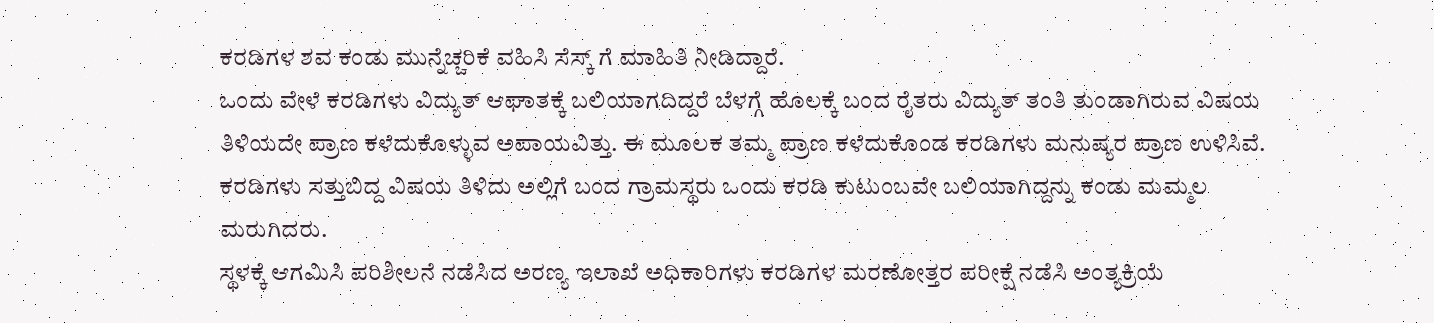ಕರಡಿಗಳ ಶವ ಕಂಡು ಮುನ್ನೆಚ್ಚರಿಕೆ ವಹಿಸಿ ಸೆಸ್ಕ್ ಗೆ ಮಾಹಿತಿ ನೀಡಿದ್ದಾರೆ.
ಒಂದು ವೇಳೆ ಕರಡಿಗಳು ವಿದ್ಯುತ್ ಆಘಾತಕ್ಕೆ ಬಲಿಯಾಗದಿದ್ದರೆ ಬೆಳಗ್ಗೆ ಹೊಲಕ್ಕೆ ಬಂದ ರೈತರು ವಿದ್ಯುತ್ ತಂತಿ ತುಂಡಾಗಿರುವ ವಿಷಯ ತಿಳಿಯದೇ ಪ್ರಾಣ ಕಳೆದುಕೊಳ್ಳುವ ಅಪಾಯವಿತ್ತು. ಈ ಮೂಲಕ ತಮ್ಮ ಪ್ರಾಣ ಕಳೆದುಕೊಂಡ ಕರಡಿಗಳು ಮನುಷ್ಯರ ಪ್ರಾಣ ಉಳಿಸಿವೆ.
ಕರಡಿಗಳು ಸತ್ತುಬಿದ್ದ ವಿಷಯ ತಿಳಿದು ಅಲ್ಲಿಗೆ ಬಂದ ಗ್ರಾಮಸ್ಥರು ಒಂದು ಕರಡಿ ಕುಟುಂಬವೇ ಬಲಿಯಾಗಿದ್ದನ್ನು ಕಂಡು ಮಮ್ಮಲ ಮರುಗಿದರು.
ಸ್ಥಳಕ್ಕೆ ಆಗಮಿಸಿ ಪರಿಶೀಲನೆ ನಡೆಸಿದ ಅರಣ್ಯ ಇಲಾಖೆ ಅಧಿಕಾರಿಗಳು ಕರಡಿಗಳ ಮರಣೋತ್ತರ ಪರೀಕ್ಷೆ ನಡೆಸಿ ಅಂತ್ಯಕ್ರಿಯೆ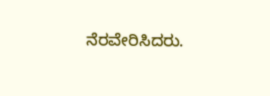ನೆರವೇರಿಸಿದರು.